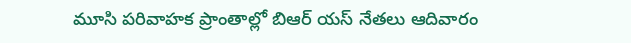మూసి పరివాహక ప్రాంతాల్లో బిఆర్ యస్ నేతలు ఆదివారం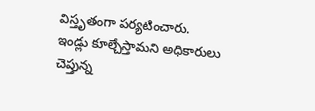విస్తృతంగా పర్యటించారు.
ఇండ్లు కూల్చేస్తామని అధికారులు చెప్తున్న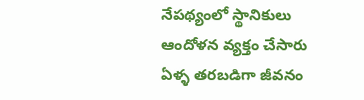నేపథ్యంలో స్థానికులు ఆందోళన వ్యక్తం చేసారు ఏళ్ళ తరబడిగా జీవనం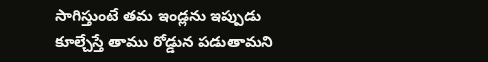సాగిస్తుంటే తమ ఇండ్లను ఇప్పుడు కూల్చేస్తే తాము రోడ్డున పడుతామని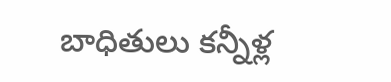బాధితులు కన్నీళ్ల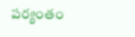పర్యంతం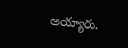అయ్యారు.